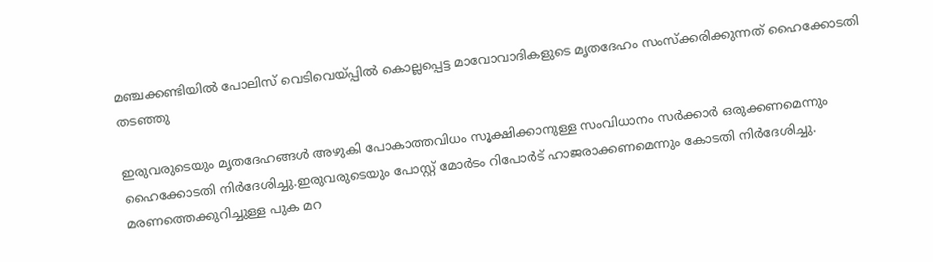മഞ്ചക്കണ്ടിയില്‍ പോലിസ് വെടിവെയ്പ്പില്‍ കൊല്ലപ്പെട്ട മാവോവാദികളുടെ മൃതദേഹം സംസ്‌ക്കരിക്കുന്നത് ഹൈക്കോടതി തടഞ്ഞു

ഇരുവരുടെയും മൃതദേഹങ്ങള്‍ അഴുകി പോകാത്തവിധം സൂക്ഷിക്കാനുള്ള സംവിധാനം സര്‍ക്കാര്‍ ഒരുക്കണമെന്നും ഹൈക്കോടതി നിര്‍ദേശിച്ചു.ഇരുവരുടെയും പോസ്റ്റ് മോര്‍ടം റിപോര്‍ട് ഹാജരാക്കണമെന്നും കോടതി നിര്‍ദേശിച്ചു. മരണത്തെക്കുറിച്ചുള്ള പുക മറ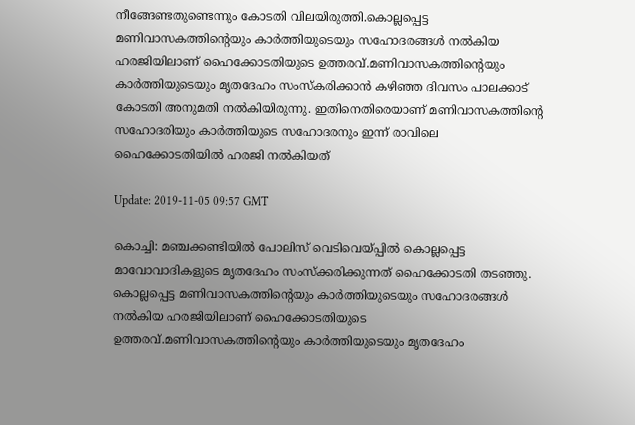നീങ്ങേണ്ടതുണ്ടെന്നും കോടതി വിലയിരുത്തി.കൊല്ലപ്പെട്ട മണിവാസകത്തിന്റെയും കാര്‍ത്തിയുടെയും സഹോദരങ്ങള്‍ നല്‍കിയ ഹരജിയിലാണ് ഹൈക്കോടതിയുടെ ഉത്തരവ്.മണിവാസകത്തിന്റെയും കാര്‍ത്തിയുടെയും മൃതദേഹം സംസ്‌കരിക്കാന്‍ കഴിഞ്ഞ ദിവസം പാലക്കാട് കോടതി അനുമതി നല്‍കിയിരുന്നു. ഇതിനെതിരെയാണ് മണിവാസകത്തിന്റെ സഹോദരിയും കാര്‍ത്തിയുടെ സഹോദരനും ഇന്ന് രാവിലെ ഹൈക്കോടതിയില്‍ ഹരജി നല്‍കിയത്

Update: 2019-11-05 09:57 GMT

കൊച്ചി: മഞ്ചക്കണ്ടിയില്‍ പോലിസ് വെടിവെയ്പ്പില്‍ കൊല്ലപ്പെട്ട മാവോവാദികളുടെ മൃതദേഹം സംസ്‌ക്കരിക്കുന്നത് ഹൈക്കോടതി തടഞ്ഞു. കൊല്ലപ്പെട്ട മണിവാസകത്തിന്റെയും കാര്‍ത്തിയുടെയും സഹോദരങ്ങള്‍ നല്‍കിയ ഹരജിയിലാണ് ഹൈക്കോടതിയുടെ ഉത്തരവ്.മണിവാസകത്തിന്റെയും കാര്‍ത്തിയുടെയും മൃതദേഹം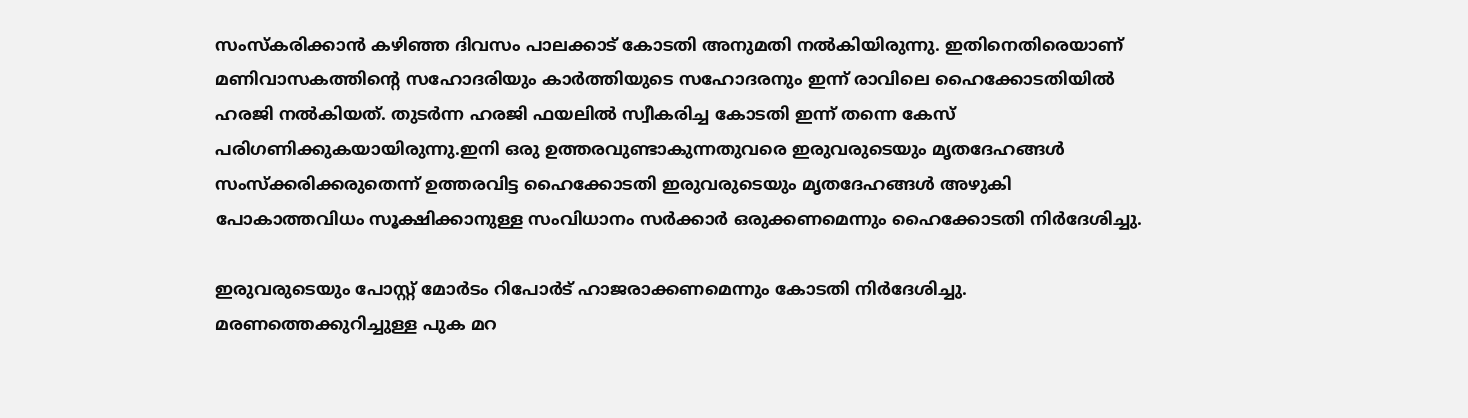സംസ്‌കരിക്കാന്‍ കഴിഞ്ഞ ദിവസം പാലക്കാട് കോടതി അനുമതി നല്‍കിയിരുന്നു. ഇതിനെതിരെയാണ് മണിവാസകത്തിന്റെ സഹോദരിയും കാര്‍ത്തിയുടെ സഹോദരനും ഇന്ന് രാവിലെ ഹൈക്കോടതിയില്‍ ഹരജി നല്‍കിയത്. തുടര്‍ന്ന ഹരജി ഫയലില്‍ സ്വീകരിച്ച കോടതി ഇന്ന് തന്നെ കേസ് പരിഗണിക്കുകയായിരുന്നു.ഇനി ഒരു ഉത്തരവുണ്ടാകുന്നതുവരെ ഇരുവരുടെയും മൃതദേഹങ്ങള്‍ സംസ്‌ക്കരിക്കരുതെന്ന് ഉത്തരവിട്ട ഹൈക്കോടതി ഇരുവരുടെയും മൃതദേഹങ്ങള്‍ അഴുകി പോകാത്തവിധം സൂക്ഷിക്കാനുള്ള സംവിധാനം സര്‍ക്കാര്‍ ഒരുക്കണമെന്നും ഹൈക്കോടതി നിര്‍ദേശിച്ചു.

ഇരുവരുടെയും പോസ്റ്റ് മോര്‍ടം റിപോര്‍ട് ഹാജരാക്കണമെന്നും കോടതി നിര്‍ദേശിച്ചു. മരണത്തെക്കുറിച്ചുള്ള പുക മറ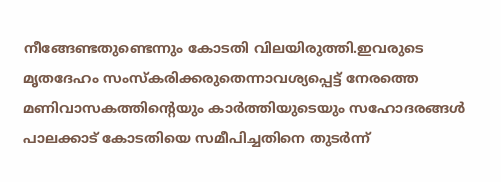നീങ്ങേണ്ടതുണ്ടെന്നും കോടതി വിലയിരുത്തി.ഇവരുടെ മൃതദേഹം സംസ്‌കരിക്കരുതെന്നാവശ്യപ്പെട്ട് നേരത്തെ മണിവാസകത്തിന്റെയും കാര്‍ത്തിയുടെയും സഹോദരങ്ങള്‍ പാലക്കാട് കോടതിയെ സമീപിച്ചതിനെ തുടര്‍ന്ന്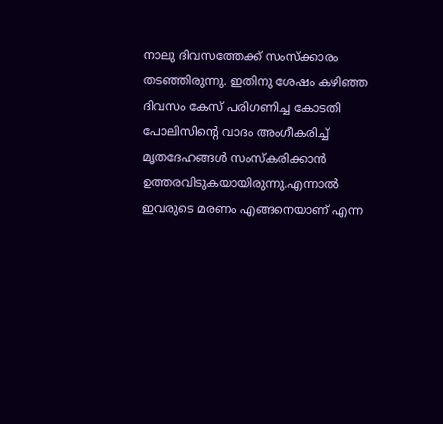നാലു ദിവസത്തേക്ക് സംസ്‌ക്കാരം തടഞ്ഞിരുന്നു. ഇതിനു ശേഷം കഴിഞ്ഞ ദിവസം കേസ് പരിഗണിച്ച കോടതി പോലിസിന്റെ വാദം അംഗീകരിച്ച് മൃതദേഹങ്ങള്‍ സംസ്‌കരിക്കാന്‍ ഉത്തരവിടുകയായിരുന്നു.എന്നാല്‍ ഇവരുടെ മരണം എങ്ങനെയാണ് എന്ന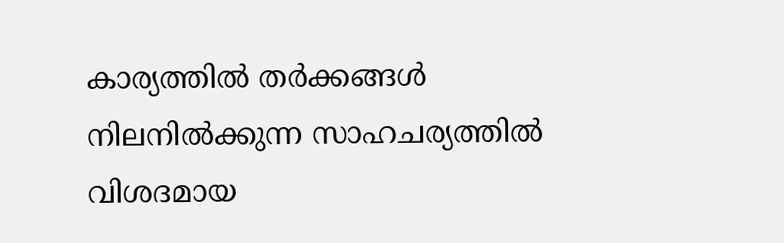കാര്യത്തില്‍ തര്‍ക്കങ്ങള്‍ നിലനില്‍ക്കുന്ന സാഹചര്യത്തില്‍ വിശദമായ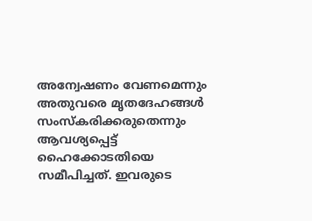അന്വേഷണം വേണമെന്നും അതുവരെ മൃതദേഹങ്ങള്‍ സംസ്‌കരിക്കരുതെന്നും ആവശ്യപ്പെട്ട് ഹൈക്കോടതിയെ സമീപിച്ചത്. ഇവരുടെ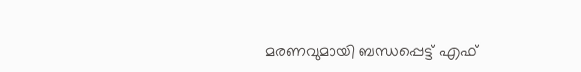മരണവുമായി ബന്ധപ്പെട്ട് എഫ്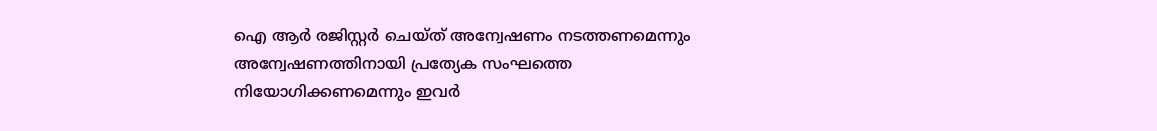ഐ ആര്‍ രജിസ്റ്റര്‍ ചെയ്ത് അന്വേഷണം നടത്തണമെന്നും അന്വേഷണത്തിനായി പ്രത്യേക സംഘത്തെ നിയോഗിക്കണമെന്നും ഇവര്‍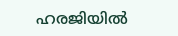ഹരജിയില്‍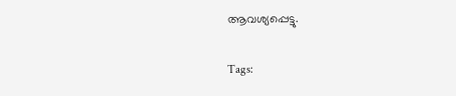ആവശ്യപ്പെട്ടു.

Tags: